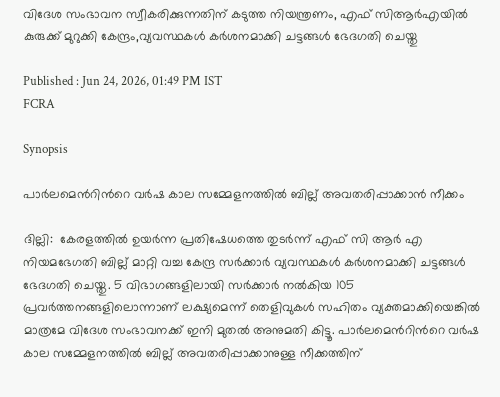വിദേശ സംഭാവന സ്വീകരിക്കുന്നതിന് കടുത്ത നിയന്ത്രണം, എഫ് സിആര്‍എയില്‍ കുരുക്ക് മുറുക്കി കേന്ദ്രം,വ്യവസ്ഥകള്‍ കര്‍ശനമാക്കി ചട്ടങ്ങള്‍ ഭേദഗതി ചെയ്തു

Published : Jun 24, 2026, 01:49 PM IST
FCRA

Synopsis

പാര്‍ലമെന്‍റിന്‍റെ വര്‍ഷ കാല സമ്മേളനത്തില്‍ ബില്ല് അവതരിപ്പാക്കാന്‍ നീക്കം

ദില്ലി:  കേരളത്തില്‍ ഉയര്‍ന്ന പ്രതിഷേധത്തെ തുടര്‍ന്ന് എഫ് സി ആര്‍ എ നിയമഭേഗതി ബില്ല് മാറ്റി വച്ച കേന്ദ്ര സര്‍ക്കാര്‍ വ്യവസ്ഥകള്‍ കര്‍ശനമാക്കി ചട്ടങ്ങള്‍ ഭേദഗതി ചെയ്തു. 5 വിഭാഗങ്ങളിലായി സര്‍ക്കാര്‍ നല്‍കിയ 105 പ്രവര്‍ത്തനങ്ങളിലൊന്നാണ് ലക്ഷ്യമെന്ന് തെളിവുകള്‍ സഹിതം വ്യക്തമാക്കിയെങ്കില്‍ മാത്രമേ വിദേശ സംഭാവനക്ക് ഇനി മുതല്‍ അനുമതി കിട്ടൂ. പാര്‍ലമെന്‍റിന്‍റെ വര്‍ഷ കാല സമ്മേളനത്തില്‍ ബില്ല് അവതരിപ്പാക്കാനുള്ള നീക്കത്തിന്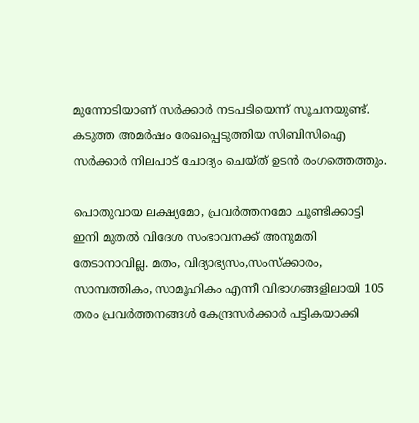മുന്നോടിയാണ് സര്‍ക്കാര്‍ നടപടിയെന്ന് സൂചനയുണ്ട്. കടുത്ത അമര്‍ഷം രേഖപ്പെടുത്തിയ സിബിസിഐ സര്‍ക്കാര്‍ നിലപാട് ചോദ്യം ചെയ്ത് ഉടന്‍ രംഗത്തെത്തും.

പൊതുവായ ലക്ഷ്യമോ, പ്രവര്‍ത്തനമോ ചൂണ്ടിക്കാട്ടി ഇനി മുതല്‍ വിദേശ സംഭാവനക്ക് അനുമതി തേടാനാവില്ല. മതം, വിദ്യാഭ്യസം,സംസ്ക്കാരം, സാമ്പത്തികം, സാമൂഹികം എന്നീ വിഭാഗങ്ങളിലായി 105 തരം പ്രവര്‍ത്തനങ്ങള്‍ കേന്ദ്രസര്‍ക്കാര്‍ പട്ടികയാക്കി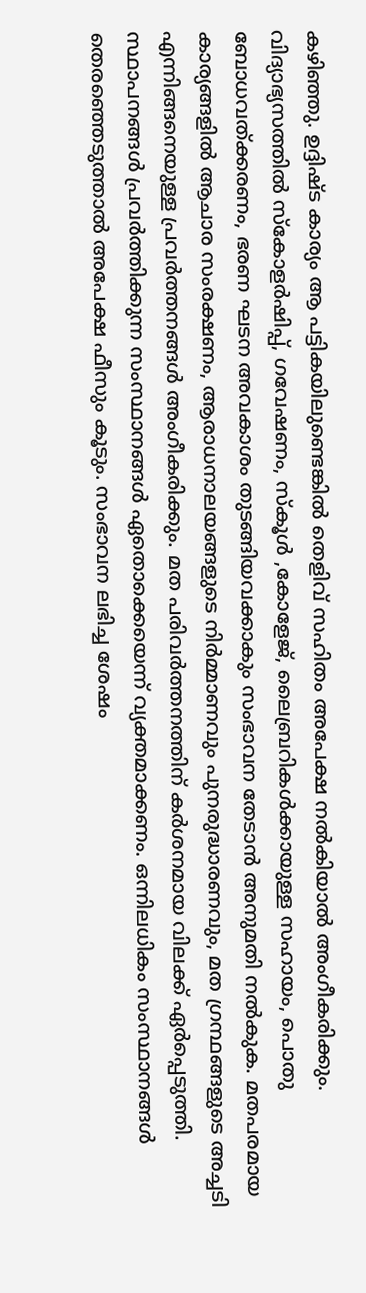കഴി‍ഞ്ഞു. ഉദ്ദിഷ്ട കാര്യം ആ പട്ടികയിലുണ്ടെങ്കില്‍ തെളിവ് സഹിതം അപേക്ഷ നല്‍കിയാല്‍ അംഗീകരിക്കും. വിദ്യാഭ്യസത്തില്‍ സ്കോളര്‍ഷിപ്പ്, ഗവേഷണം, സ്കൂള്‍ ,കോളേജ്, ലൈബ്രറികള്‍ക്കായുള്ള സഹായം, പൊതു ബോധവത്ക്കരണം, ഭരണ ഘടന അവകാശം തുടങ്ങിയവക്കാകും സംഭാവന തേടാന്‍ അനുമതി നല്‍കുക. മതപരമായ കാര്യങ്ങളില്‍ ആചാര സംരക്ഷണം, ആരാധനാലയങ്ങളുടെ നിര്‍മ്മാണവും പുനരുദ്ധാരണവും, മത ഗ്രന്ഥങ്ങളുടെ അച്ചടി എന്നിങ്ങനെയുള്ള പ്രവര്‍ത്തനങ്ങള്‍ അംഗീകരിക്കും. മത പരിവര്‍ത്തനത്തിന് കര്‍ശനമായ വിലക്ക് ഏര്‍പ്പെടുത്തി. സ്ഥാപനങ്ങള്‍ പ്രവര്‍ത്തിക്കുന്ന സംസ്ഥാനങ്ങള്‍ ഏതൊക്കെയെന്ന് വ്യക്തമാക്കണം. ഒന്നിലധികം സംസ്ഥാനങ്ങള്‍ തെരഞ്ഞെടുത്താല്‍ അപേക്ഷ ഫീസും കൂടും. സംഭാവന ലഭിച്ച ശേഷം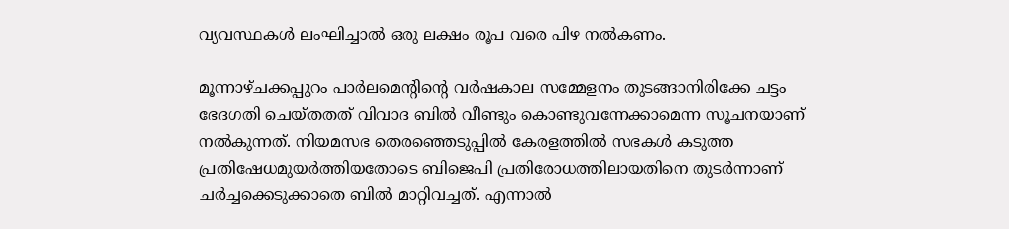വ്യവസ്ഥകള്‍ ലംഘിച്ചാല്‍ ഒരു ലക്ഷം രൂപ വരെ പിഴ നല്‍കണം.

മൂന്നാഴ്ചക്കപ്പുറം പാര്‍ലമെന്‍റിന്‍റെ വര്‍ഷകാല സമ്മേളനം തുടങ്ങാനിരിക്കേ ചട്ടം ഭേദഗതി ചെയ്തതത് വിവാദ ബില്‍ വീണ്ടും കൊണ്ടുവന്നേക്കാമെന്ന സൂചനയാണ് നല്‍കുന്നത്. നിയമസഭ തെരഞ്ഞെടുപ്പില്‍ കേരളത്തില്‍ സഭകള്‍ കടുത്ത പ്രതിഷേധമുയര്‍ത്തിയതോടെ ബിജെപി പ്രതിരോധത്തിലായതിനെ തുടര്‍ന്നാണ് ചര്‍ച്ചക്കെടുക്കാതെ ബില്‍ മാറ്റിവച്ചത്. എന്നാല്‍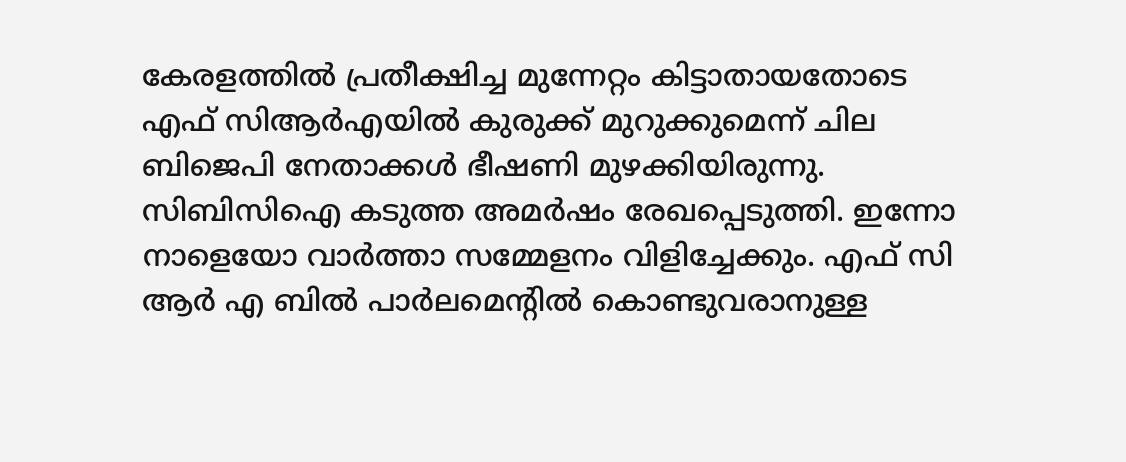കേരളത്തില്‍ പ്രതീക്ഷിച്ച മുന്നേറ്റം കിട്ടാതായതോടെ എഫ് സിആര്‍എയില്‍ കുരുക്ക് മുറുക്കുമെന്ന് ചില ബിജെപി നേതാക്കള്‍ ഭീഷണി മുഴക്കിയിരുന്നു. സിബിസിഐ കടുത്ത അമര്‍ഷം രേഖപ്പെടുത്തി. ഇന്നോ നാളെയോ വാര്‍ത്താ സമ്മേളനം വിളിച്ചേക്കും. എഫ് സി ആര്‍ എ ബില്‍ പാര്‍ലമെന്‍റില്‍ കൊണ്ടുവരാനുള്ള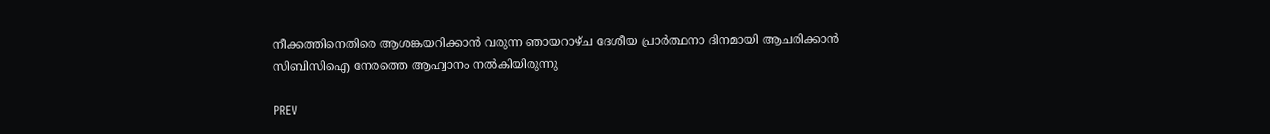നീക്കത്തിനെതിരെ ആശങ്കയറിക്കാന്‍ വരുന്ന ഞായറാഴ്ച ദേശീയ പ്രാര്‍ത്ഥനാ ദിനമായി ആചരിക്കാന്‍ സിബിസിഐ നേരത്തെ ആഹ്വാനം നല്‍കിയിരുന്നു

PREV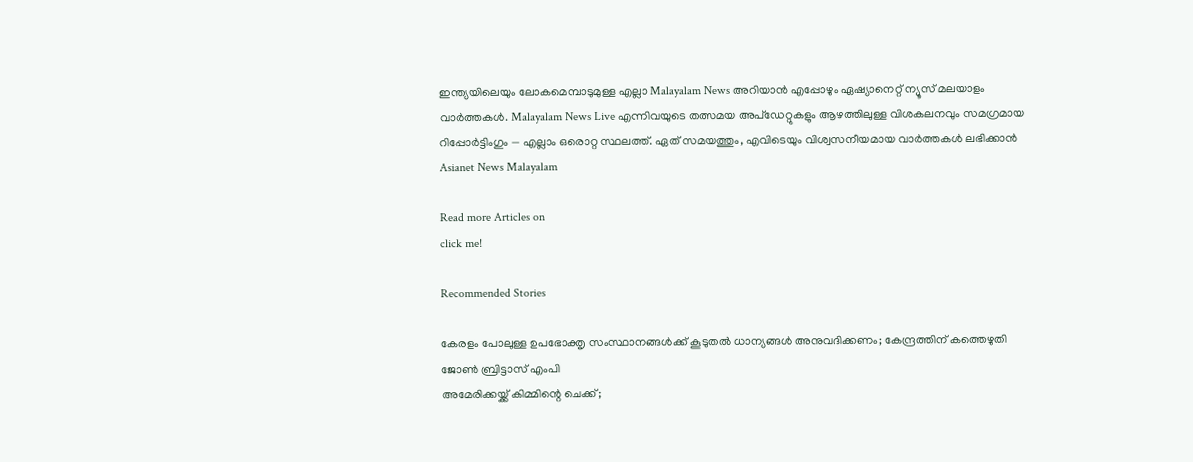ഇന്ത്യയിലെയും ലോകമെമ്പാടുമുള്ള എല്ലാ Malayalam News അറിയാൻ എപ്പോഴും ഏഷ്യാനെറ്റ് ന്യൂസ് മലയാളം വാർത്തകൾ. Malayalam News Live എന്നിവയുടെ തത്സമയ അപ്‌ഡേറ്റുകളും ആഴത്തിലുള്ള വിശകലനവും സമഗ്രമായ റിപ്പോർട്ടിംഗും — എല്ലാം ഒരൊറ്റ സ്ഥലത്ത്. ഏത് സമയത്തും, എവിടെയും വിശ്വസനീയമായ വാർത്തകൾ ലഭിക്കാൻ Asianet News Malayalam

Read more Articles on
click me!

Recommended Stories

കേരളം പോലുള്ള ഉപഭോക്തൃ സംസ്ഥാനങ്ങൾക്ക് കൂടുതൽ ധാന്യങ്ങൾ അനുവദിക്കണം; കേന്ദ്രത്തിന് കത്തെഴുതി ജോൺ ബ്രിട്ടാസ് എംപി
അമേരിക്കയ്ക്ക് കിമ്മിന്റെ ചെക്ക്;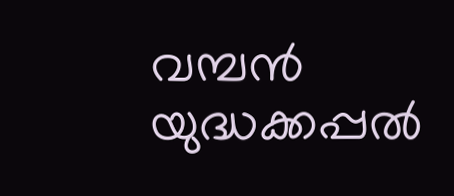വമ്പന്‍ യുദ്ധക്കപ്പല്‍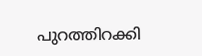പുറത്തിറക്കി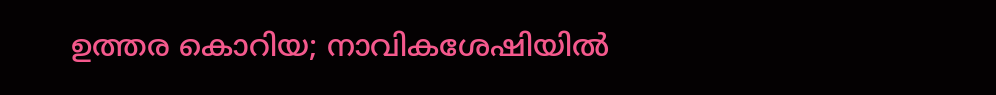ഉത്തര കൊറിയ; നാവികശേഷിയില്‍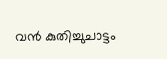വന്‍ കുതിച്ചുചാട്ടം